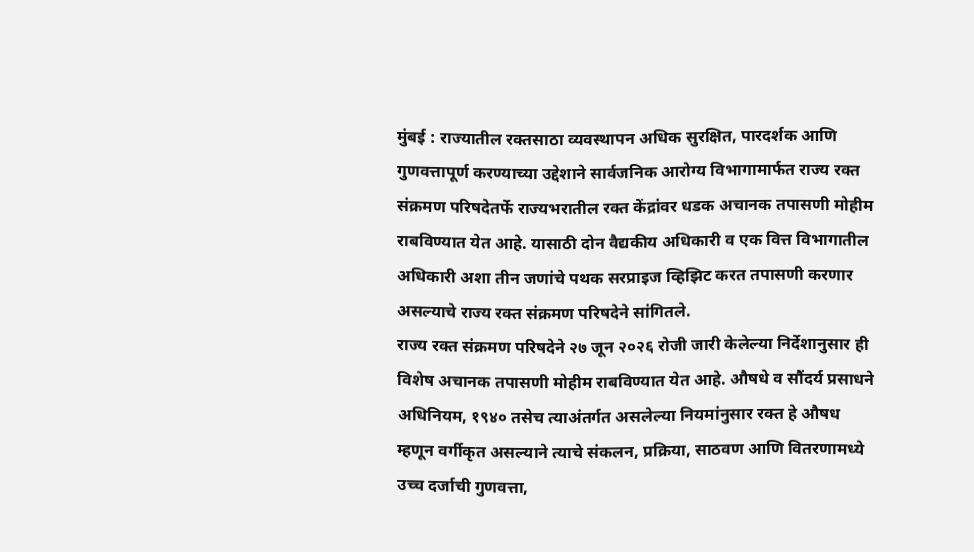मुंबई : राज्यातील रक्तसाठा व्यवस्थापन अधिक सुरक्षित, पारदर्शक आणि गुणवत्तापूर्ण करण्याच्या उद्देशाने सार्वजनिक आरोग्य विभागामार्फत राज्य रक्त संक्रमण परिषदेतर्फे राज्यभरातील रक्त केंद्रांवर धडक अचानक तपासणी मोहीम राबविण्यात येत आहे. यासाठी दोन वैद्यकीय अधिकारी व एक वित्त विभागातील अधिकारी अशा तीन जणांचे पथक सरप्राइज व्हिझिट करत तपासणी करणार असल्याचे राज्य रक्त संक्रमण परिषदेने सांगितले.
राज्य रक्त संक्रमण परिषदेने २७ जून २०२६ रोजी जारी केलेल्या निर्देशानुसार ही विशेष अचानक तपासणी मोहीम राबविण्यात येत आहे. औषधे व सौंदर्य प्रसाधने अधिनियम, १९४० तसेच त्याअंतर्गत असलेल्या नियमांनुसार रक्त हे औषध म्हणून वर्गीकृत असल्याने त्याचे संकलन, प्रक्रिया, साठवण आणि वितरणामध्ये उच्च दर्जाची गुणवत्ता,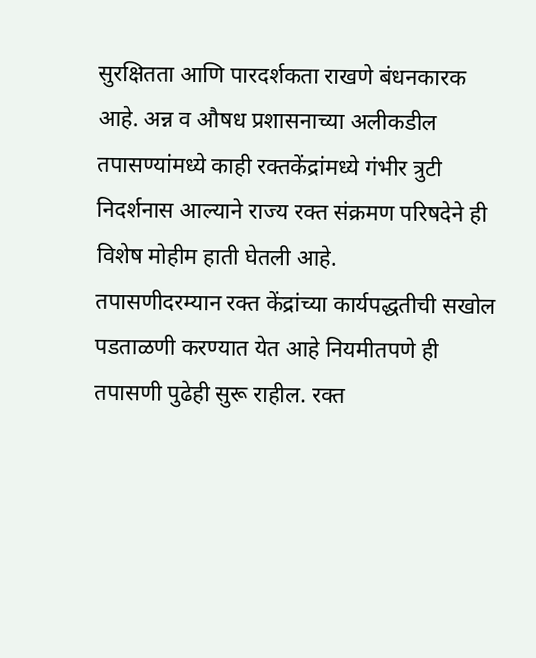सुरक्षितता आणि पारदर्शकता राखणे बंधनकारक आहे. अन्न व औषध प्रशासनाच्या अलीकडील तपासण्यांमध्ये काही रक्तकेंद्रांमध्ये गंभीर त्रुटी निदर्शनास आल्याने राज्य रक्त संक्रमण परिषदेने ही विशेष मोहीम हाती घेतली आहे.
तपासणीदरम्यान रक्त केंद्रांच्या कार्यपद्धतीची सखोल पडताळणी करण्यात येत आहे नियमीतपणे ही तपासणी पुढेही सुरू राहील. रक्त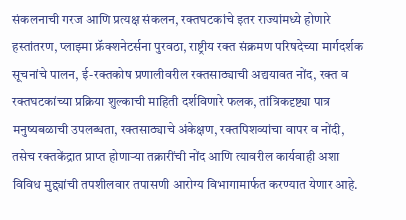संकलनाची गरज आणि प्रत्यक्ष संकलन, रक्तघटकांचे इतर राज्यांमध्ये होणारे हस्तांतरण, प्लाझ्मा फ्रॅक्शनेटर्सना पुरवठा, राष्ट्रीय रक्त संक्रमण परिषदेच्या मार्गदर्शक सूचनांचे पालन, ई-रक्तकोष प्रणालीवरील रक्तसाठ्याची अद्ययावत नोंद, रक्त व रक्तघटकांच्या प्रक्रिया शुल्काची माहिती दर्शविणारे फलक, तांत्रिकदृष्ट्या पात्र मनुष्यबळाची उपलब्धता, रक्तसाठ्याचे अंकेक्षण, रक्तपिशव्यांचा वापर व नोंदी, तसेच रक्तकेंद्रात प्राप्त होणाऱ्या तक्रारींची नोंद आणि त्यावरील कार्यवाही अशा विविध मुद्द्यांची तपशीलवार तपासणी आरोग्य विभागामार्फत करण्यात येणार आहे.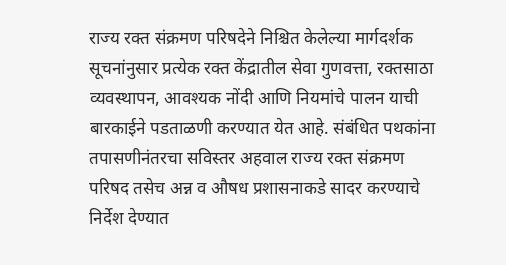राज्य रक्त संक्रमण परिषदेने निश्चित केलेल्या मार्गदर्शक सूचनांनुसार प्रत्येक रक्त केंद्रातील सेवा गुणवत्ता, रक्तसाठा व्यवस्थापन, आवश्यक नोंदी आणि नियमांचे पालन याची बारकाईने पडताळणी करण्यात येत आहे. संबंधित पथकांना तपासणीनंतरचा सविस्तर अहवाल राज्य रक्त संक्रमण परिषद तसेच अन्न व औषध प्रशासनाकडे सादर करण्याचे निर्देश देण्यात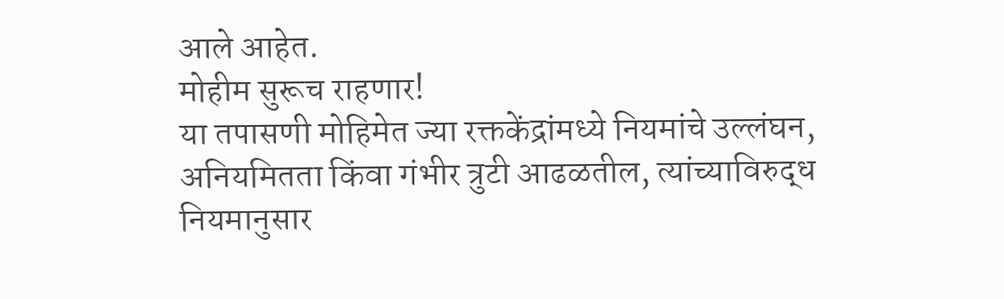आले आहेत.
मोहीम सुरूच राहणार!
या तपासणी मोहिमेत ज्या रक्तकेंद्रांमध्ये नियमांचे उल्लंघन, अनियमितता किंवा गंभीर त्रुटी आढळतील, त्यांच्याविरुद्ध नियमानुसार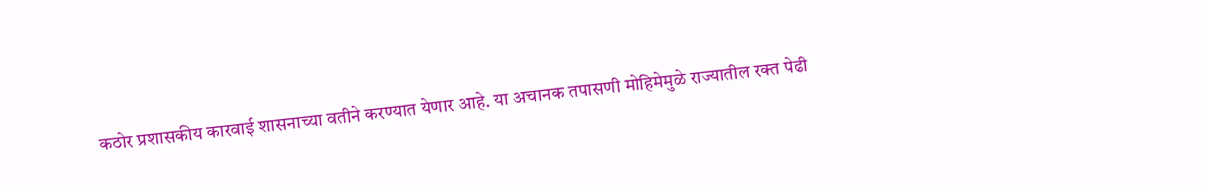कठोर प्रशासकीय कारवाई शासनाच्या वतीने करण्यात येणार आहे. या अचानक तपासणी मोहिमेमुळे राज्यातील रक्त पेढी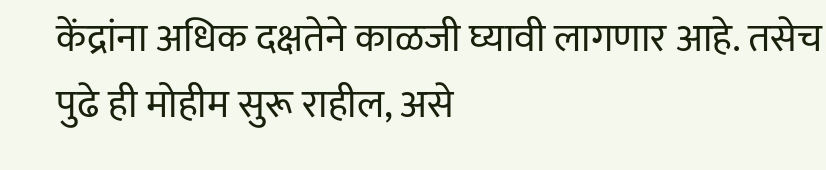केंद्रांना अधिक दक्षतेने काळजी घ्यावी लागणार आहे. तसेच पुढे ही मोहीम सुरू राहील, असे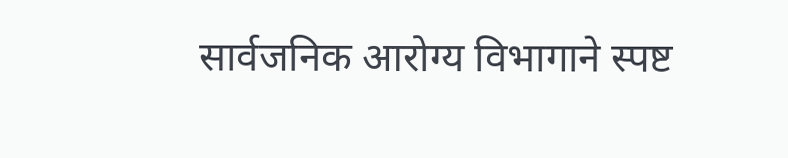सार्वजनिक आरोग्य विभागाने स्पष्ट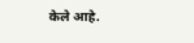केले आहे.